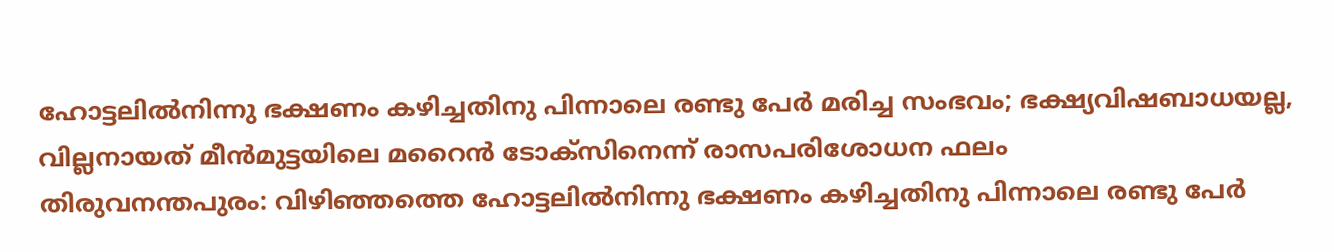ഹോട്ടലിൽനിന്നു ഭക്ഷണം കഴിച്ചതിനു പിന്നാലെ രണ്ടു പേർ മരിച്ച സംഭവം; ഭക്ഷ്യവിഷബാധയല്ല, വില്ലനായത് മീൻമുട്ടയിലെ മറൈൻ ടോക്സിനെന്ന് രാസപരിശോധന ഫലം
തിരുവനന്തപുരം: വിഴിഞ്ഞത്തെ ഹോട്ടലിൽനിന്നു ഭക്ഷണം കഴിച്ചതിനു പിന്നാലെ രണ്ടു പേർ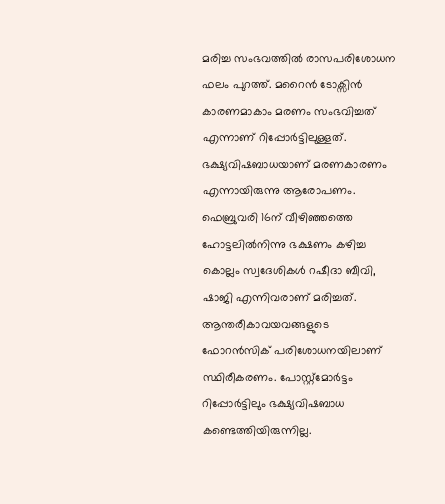മരിച്ച സംഭവത്തിൽ രാസപരിശോധന ഫലം പുറത്ത്. മറൈൻ ടോക്സിൻ കാരണമാകാം മരണം സംഭവിച്ചത് എന്നാണ് റിപ്പോർട്ടിലുള്ളത്. ഭക്ഷ്യവിഷബാധയാണ് മരണകാരണം എന്നായിരുന്നു ആരോപണം. ഫെബ്രുവരി 16ന് വീഴിഞ്ഞത്തെ ഹോട്ടലിൽനിന്നു ഭക്ഷണം കഴിച്ച കൊല്ലം സ്വദേശികൾ റഷീദാ ബീവി, ഷാജി എന്നിവരാണ് മരിച്ചത്. ആന്തരീകാവയവങ്ങളുടെ ഫോറൻസിക് പരിശോധനയിലാണ് സ്ഥിരീകരണം. പോസ്റ്റ്മോർട്ടം റിപ്പോർട്ടിലും ഭക്ഷ്യവിഷബാധ കണ്ടെത്തിയിരുന്നില്ല.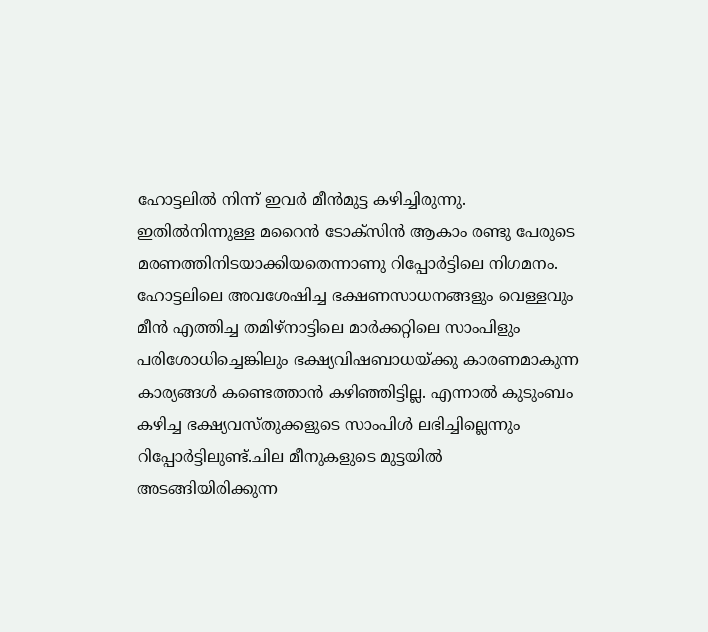ഹോട്ടലിൽ നിന്ന് ഇവർ മീൻമുട്ട കഴിച്ചിരുന്നു. ഇതിൽനിന്നുള്ള മറൈൻ ടോക്സിൻ ആകാം രണ്ടു പേരുടെ മരണത്തിനിടയാക്കിയതെന്നാണു റിപ്പോർട്ടിലെ നിഗമനം. ഹോട്ടലിലെ അവശേഷിച്ച ഭക്ഷണസാധനങ്ങളും വെള്ളവും മീൻ എത്തിച്ച തമിഴ്നാട്ടിലെ മാർക്കറ്റിലെ സാംപിളും പരിശോധിച്ചെങ്കിലും ഭക്ഷ്യവിഷബാധയ്ക്കു കാരണമാകുന്ന കാര്യങ്ങൾ കണ്ടെത്താൻ കഴിഞ്ഞിട്ടില്ല. എന്നാൽ കുടുംബം കഴിച്ച ഭക്ഷ്യവസ്തുക്കളുടെ സാംപിൾ ലഭിച്ചില്ലെന്നും റിപ്പോർട്ടിലുണ്ട്.ചില മീനുകളുടെ മുട്ടയിൽ അടങ്ങിയിരിക്കുന്ന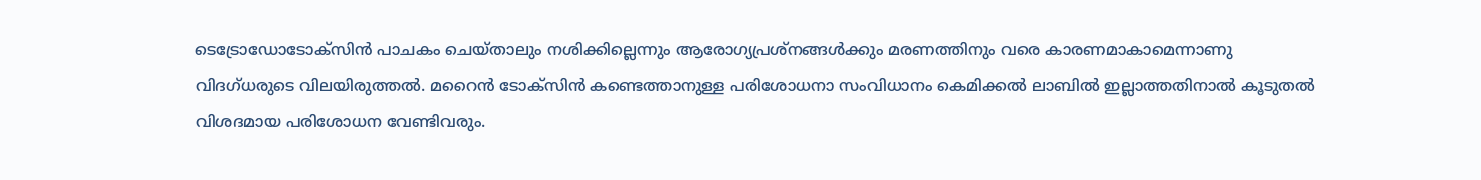ടെട്രോഡോടോക്സിൻ പാചകം ചെയ്താലും നശിക്കില്ലെന്നും ആരോഗ്യപ്രശ്നങ്ങൾക്കും മരണത്തിനും വരെ കാരണമാകാമെന്നാണു വിദഗ്ധരുടെ വിലയിരുത്തൽ. മറൈൻ ടോക്സിൻ കണ്ടെത്താനുള്ള പരിശോധനാ സംവിധാനം കെമിക്കൽ ലാബിൽ ഇല്ലാത്തതിനാൽ കൂടുതൽ വിശദമായ പരിശോധന വേണ്ടിവരും.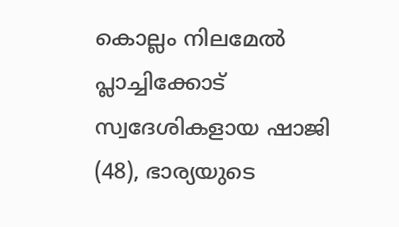കൊല്ലം നിലമേൽ പ്ലാച്ചിക്കോട് സ്വദേശികളായ ഷാജി (48), ഭാര്യയുടെ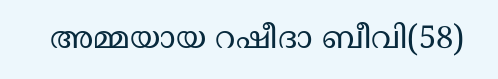അമ്മയായ റഷീദാ ബീവി(58)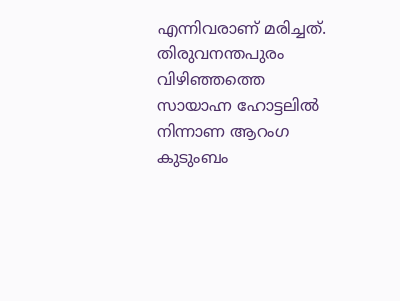എന്നിവരാണ് മരിച്ചത്. തിരുവനന്തപുരം വിഴിഞ്ഞത്തെ സായാഹ്ന ഹോട്ടലിൽ നിന്നാണ ആറംഗ കുടുംബം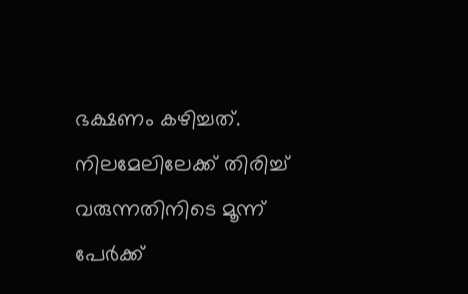ഭക്ഷണം കഴിച്ചത്. നിലമേലിലേക്ക് തിരിച്ച് വരുന്നതിനിടെ മൂന്ന് പേർക്ക്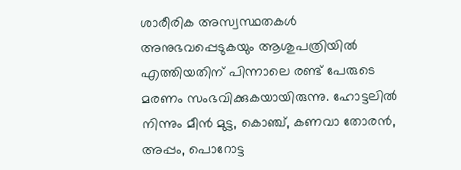ശാരീരിക അസ്വസ്ഥതകൾ അനുഭവപ്പെടുകയും ആശുപത്രിയിൽ എത്തിയതിന് പിന്നാലെ രണ്ട് പേരുടെ മരണം സംഭവിക്കുകയായിരുന്നു. ഹോട്ടലിൽ നിന്നും മീൻ മുട്ട, കൊഞ്ച്, കണവാ തോരൻ, അപ്പം, പൊറോട്ട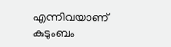എന്നിവയാണ് കുടുംബം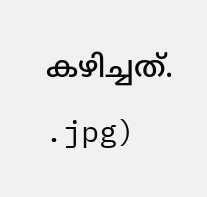കഴിച്ചത്.
.jpg)